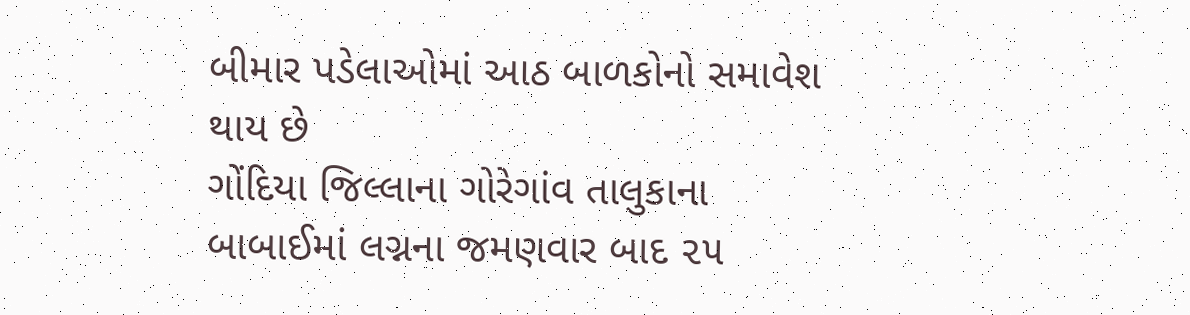બીમાર પડેલાઓમાં આઠ બાળકોનો સમાવેશ થાય છે
ગોંદિયા જિલ્લાના ગોરેગાંવ તાલુકાના બાબાઈમાં લગ્નના જમણવાર બાદ ૨૫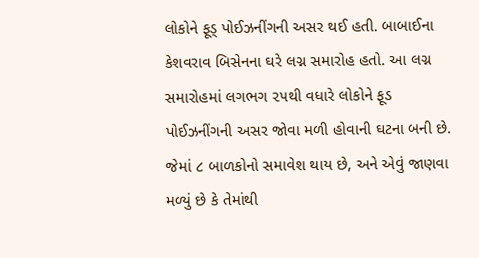લોકોને ફૂડ્ પોઈઝનીંગની અસર થઈ હતી. બાબાઈના કેશવરાવ બિસેનના ઘરે લગ્ન સમારોહ હતો. આ લગ્ન સમારોહમાં લગભગ ૨૫થી વધારે લોકોને ફૂડ પોઈઝનીંગની અસર જોવા મળી હોવાની ઘટના બની છે. જેમાં ૮ બાળકોનો સમાવેશ થાય છે, અને એવું જાણવા મળ્યું છે કે તેમાંથી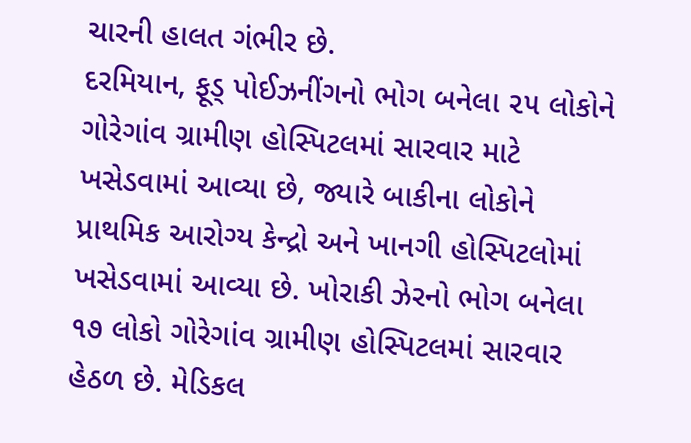ચારની હાલત ગંભીર છે.
દરમિયાન, ફૂડ્ પોઈઝનીંગનો ભોગ બનેલા ૨૫ લોકોને ગોરેગાંવ ગ્રામીણ હોસ્પિટલમાં સારવાર માટે ખસેડવામાં આવ્યા છે, જ્યારે બાકીના લોકોને પ્રાથમિક આરોગ્ય કેન્દ્રો અને ખાનગી હોસ્પિટલોમાં ખસેડવામાં આવ્યા છે. ખોરાકી ઝેરનો ભોગ બનેલા ૧૭ લોકો ગોરેગાંવ ગ્રામીણ હોસ્પિટલમાં સારવાર હેઠળ છે. મેડિકલ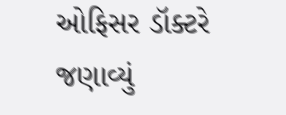ઓફિસર ડૉક્ટરે જણાવ્યું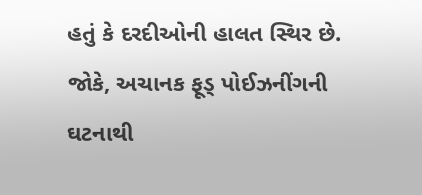હતું કે દરદીઓની હાલત સ્થિર છે. જોકે, અચાનક ફૂડ્ પોઈઝનીંગની ઘટનાથી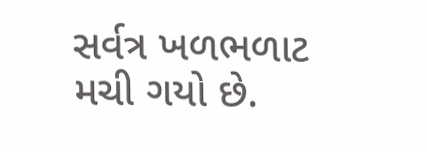સર્વત્ર ખળભળાટ મચી ગયો છે.